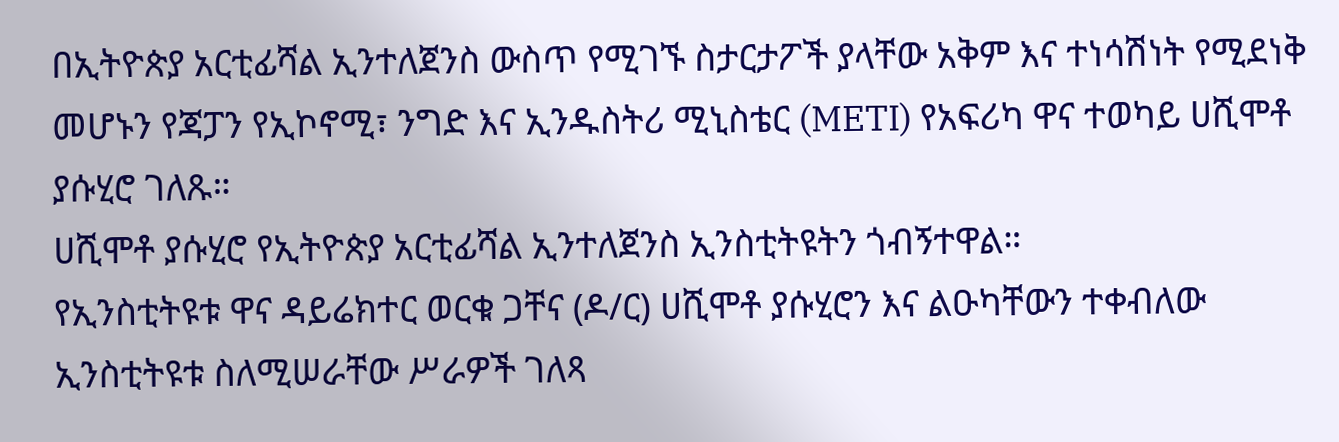በኢትዮጵያ አርቲፊሻል ኢንተለጀንስ ውስጥ የሚገኙ ስታርታፖች ያላቸው አቅም እና ተነሳሽነት የሚደነቅ መሆኑን የጃፓን የኢኮኖሚ፣ ንግድ እና ኢንዱስትሪ ሚኒስቴር (METI) የአፍሪካ ዋና ተወካይ ሀሺሞቶ ያሱሂሮ ገለጹ።
ሀሺሞቶ ያሱሂሮ የኢትዮጵያ አርቲፊሻል ኢንተለጀንስ ኢንስቲትዩትን ጎብኝተዋል።
የኢንስቲትዩቱ ዋና ዳይሬክተር ወርቁ ጋቸና (ዶ/ር) ሀሺሞቶ ያሱሂሮን እና ልዑካቸውን ተቀብለው ኢንስቲትዩቱ ስለሚሠራቸው ሥራዎች ገለጻ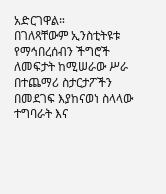አድርገዋል።
በገለጻቸውም ኢንስቲትዩቱ የማኅበረሰብን ችግሮች ለመፍታት ከሚሠራው ሥራ በተጨማሪ ስታርታፖችን በመደገፍ እያከናወነ ስላላው ተግባራት እና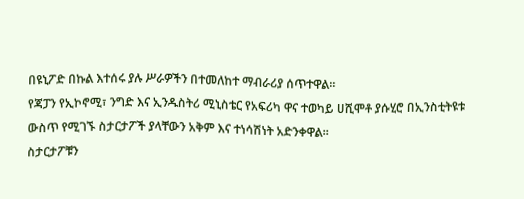በዩኒፖድ በኩል እተሰሩ ያሉ ሥራዎችን በተመለከተ ማብራሪያ ሰጥተዋል።
የጃፓን የኢኮኖሚ፣ ንግድ እና ኢንዱስትሪ ሚኒስቴር የአፍሪካ ዋና ተወካይ ሀሺሞቶ ያሱሂሮ በኢንስቲትዩቱ ውስጥ የሚገኙ ስታርታፖች ያላቸውን አቅም እና ተነሳሽነት አድንቀዋል።
ስታርታፖቹን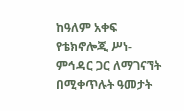ከዓለም አቀፍ የቴክኖሎጂ ሥነ-ምኅዳር ጋር ለማገናኘት በሚቀጥሉት ዓመታት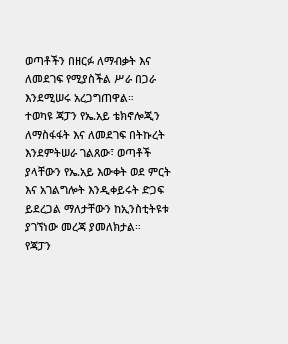ወጣቶችን በዘርፉ ለማብቃት እና ለመደገፍ የሚያስችል ሥራ በጋራ እንደሚሠሩ አረጋግጠዋል።
ተወካዩ ጃፓን የኤ.አይ ቴክኖሎጂን ለማስፋፋት እና ለመደገፍ በትኩረት እንደምትሠራ ገልጸው፣ ወጣቶች ያላቸውን የኤ.አይ እውቀት ወደ ምርት እና አገልግሎት እንዲቀይሩት ድጋፍ ይደረጋል ማለታቸውን ከኢንስቲትዩቱ ያገኘነው መረጃ ያመለክታል።
የጃፓን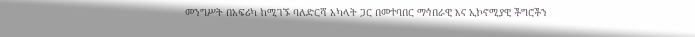መንግሥት በአፍሪካ ከሚገኙ ባለድርሻ አካላት ጋር በመተባበር ማኅበራዊ እና ኢኮኖሚያዊ ችግሮችን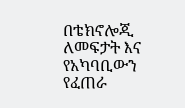በቴክኖሎጂ ለመፍታት እና የአካባቢውን የፈጠራ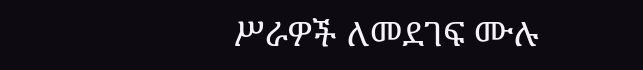ሥራዎች ለመደገፍ ሙሉ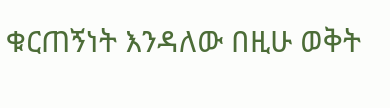ቁርጠኝነት እንዳለው በዚሁ ወቅት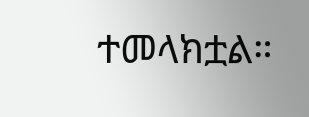ተመላክቷል።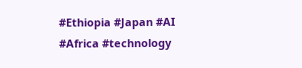#Ethiopia #Japan #AI #Africa #technology